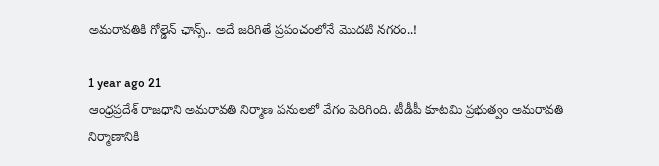అమరావతికి గోల్డెన్ ఛాన్స్.. అదే జరిగితే ప్రపంచంలోనే మొదటి నగరం..!

1 year ago 21
ఆంధ్రప్రదేశ్ రాజధాని అమరావతి నిర్మాణ పనులలో వేగం పెరిగింది. టీడీపీ కూటమి ప్రభుత్వం అమరావతి నిర్మాణానికి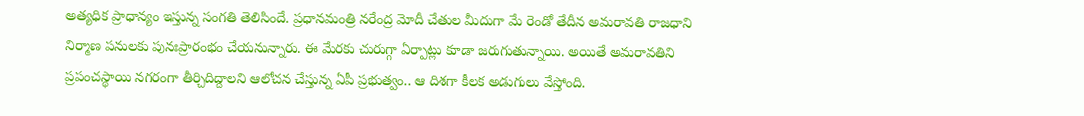అత్యధిక ప్రాధాన్యం ఇస్తున్న సంగతి తెలిసిందే. ప్రధానమంత్రి నరేంద్ర మోదీ చేతుల మీదుగా మే రెండో తేదీన అమరావతి రాజధాని నిర్మాణ పనులకు పునఃప్రారంభం చేయనున్నారు. ఈ మేరకు చురుగ్గా ఏర్పాట్లు కూడా జరుగుతున్నాయి. అయితే అమరావతిని ప్రపంచస్థాయి నగరంగా తీర్చిదిద్దాలని ఆలోచన చేస్తున్న ఏపీ ప్రభుత్వం.. ఆ దిశగా కీలక అడుగులు వేస్తోంది.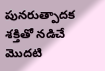పునరుత్పాదక శక్తితో నడిచే మొదటి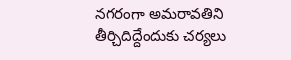నగరంగా అమరావతిని తీర్చిదిద్దేందుకు చర్యలు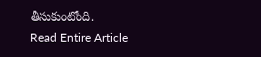తీసుకుంటోంది.
Read Entire Article